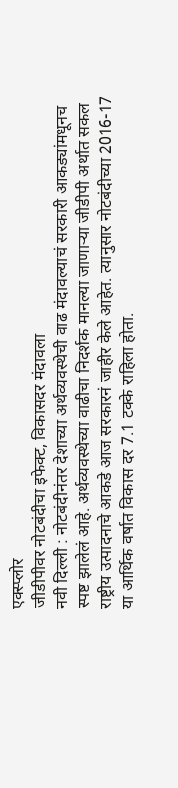एक्स्प्लोर
जीडीपीवर नोटबंदीचा इफेक्ट, विकासदर मंदावला
नवी दिल्ली : नोटबंदीनंतर देशाच्या अर्थव्यवस्थेची वाढ मंदावल्याचं सरकारी आकड्यांमधूनच स्पष्ट झालेलं आहे. अर्थव्यवस्थेच्या वाढीचा निदर्शक मानल्या जाणाऱ्या जीडीपी अर्थात सकल राष्ट्रीय उत्पादनाचे आकडे आज सरकारनं जाहीर केले आहेत. त्यानुसार नोटबंदीच्या 2016-17 या आर्थिक वर्षात विकास दर 7.1 टक्के राहिला होता.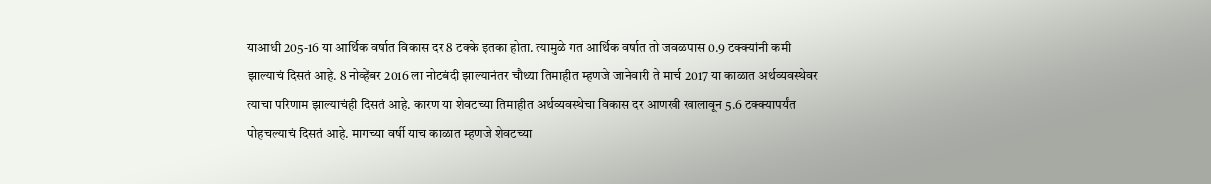याआधी 205-16 या आर्थिक वर्षात विकास दर 8 टक्के इतका होता. त्यामुळे गत आर्थिक वर्षात तो जवळपास 0.9 टक्क्यांनी कमी झाल्याचं दिसतं आहे. 8 नोव्हेंबर 2016 ला नोटबंदी झाल्यानंतर चौथ्या तिमाहीत म्हणजे जानेवारी ते मार्च 2017 या काळात अर्थव्यवस्थेवर त्याचा परिणाम झाल्याचंही दिसतं आहे. कारण या शेवटच्या तिमाहीत अर्थव्यवस्थेचा विकास दर आणखी खालावून 5.6 टक्क्यापर्यंत पोहचल्याचं दिसतं आहे. मागच्या वर्षी याच काळात म्हणजे शेवटच्या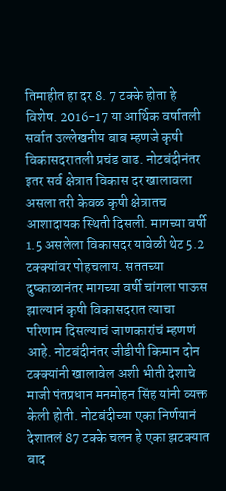तिमाहीत हा दर 8. 7 टक्के होता हे विशेष. 2016-17 या आर्थिक वर्षातली सर्वात उल्लेखनीय बाब म्हणजे कृषी विकासदरातली प्रचंड वाढ. नोटबंदीनंतर इतर सर्व क्षेत्रात विकास दर खालावला असला तरी केवळ कृषी क्षेत्रातच आशादायक स्थिती दिसली. मागच्या वर्षी 1.5 असलेला विकासदर यावेळी थेट 5.2 टक्क्यांवर पोहचलाय. सततच्या दुष्काळानंतर मागच्या वर्षी चांगला पाऊस झाल्यानं कृषी विकासदरात त्याचा परिणाम दिसल्याचं जाणकारांचं म्हणणं आहे. नोटबंदीनंतर जीडीपी किमान दोन टक्क्यांनी खालावेल अशी भीती देशाचे माजी पंतप्रधान मनमोहन सिंह यांनी व्यक्त केली होती. नोटबंदीच्या एका निर्णयानं देशातलं 87 टक्के चलन हे एका झटक्यात बाद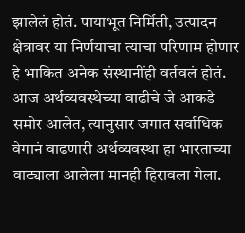झालेलं होतं. पायाभूत निर्मिती, उत्पादन क्षेत्रावर या निर्णयाचा त्याचा परिणाम होणार हे भाकित अनेक संस्थानींही वर्तवलं होतं. आज अर्थव्यवस्थेच्या वाढीचे जे आकडे समोर आलेत, त्यानुसार जगात सर्वाधिक वेगानं वाढणारी अर्थव्यवस्था हा भारताच्या वाट्याला आलेला मानही हिरावला गेला.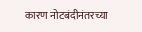कारण नोटबंदीनंतरच्या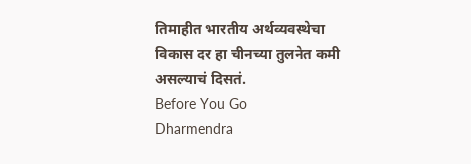तिमाहीत भारतीय अर्थव्यवस्थेचा विकास दर हा चीनच्या तुलनेत कमी असल्याचं दिसतं.
Before You Go
Dharmendra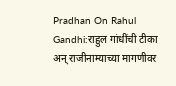Pradhan On Rahul Gandhi:राहुल गांधींची टीका अन् राजीनाम्याच्या मागणीवर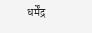धर्मेंद्र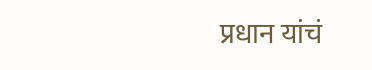प्रधान यांचं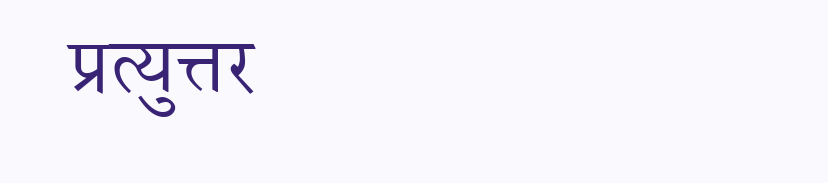प्रत्युत्तर